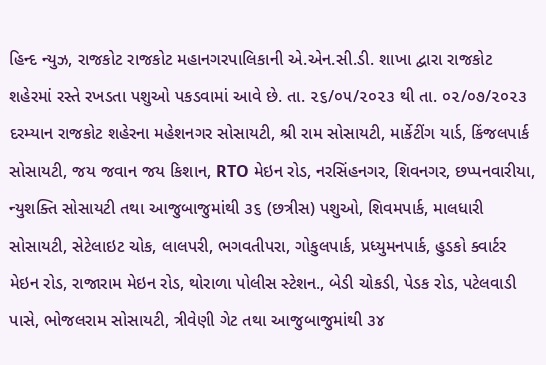હિન્દ ન્યુઝ, રાજકોટ રાજકોટ મહાનગરપાલિકાની એ.એન.સી.ડી. શાખા દ્વારા રાજકોટ શહેરમાં રસ્તે રખડતા પશુઓ પકડવામાં આવે છે. તા. ૨૬/૦૫/૨૦૨૩ થી તા. ૦૨/૦૭/૨૦૨૩ દરમ્યાન રાજકોટ શહેરના મહેશનગર સોસાયટી, શ્રી રામ સોસાયટી, માર્કેટીંગ યાર્ડ, કિંજલપાર્ક સોસાયટી, જય જવાન જય કિશાન, RTO મેઇન રોડ, નરસિંહનગર, શિવનગર, છપ્પનવારીયા, ન્યુશક્તિ સોસાયટી તથા આજુબાજુમાંથી ૩૬ (છત્રીસ) પશુઓ, શિવમપાર્ક, માલધારી સોસાયટી, સેટેલાઇટ ચોક, લાલપરી, ભગવતીપરા, ગોકુલપાર્ક, પ્રધ્યુમનપાર્ક, હુડકો ક્વાર્ટર મેઇન રોડ, રાજારામ મેઇન રોડ, થોરાળા પોલીસ સ્ટેશન., બેડી ચોકડી, પેડક રોડ, પટેલવાડી પાસે, ભોજલરામ સોસાયટી, ત્રીવેણી ગેટ તથા આજુબાજુમાંથી ૩૪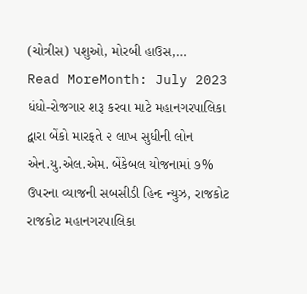(ચોત્રીસ) પશુઓ, મોરબી હાઉસ,…
Read MoreMonth: July 2023
ધંધો-રોજગાર શરૂ કરવા માટે મહાનગરપાલિકા દ્વારા બેંકો મારફતે ૨ લાખ સુધીની લોન
એન.યુ.એલ.એમ. બેંકેબલ યોજનામાં ૭% ઉપરના વ્યાજની સબસીડી હિન્દ ન્યુઝ, રાજકોટ રાજકોટ મહાનગરપાલિકા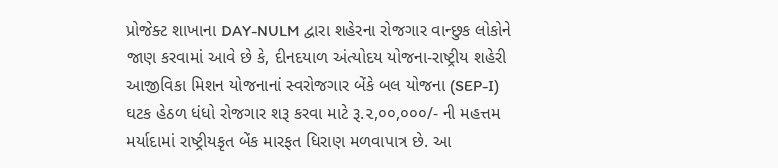પ્રોજેક્ટ શાખાના DAY-NULM દ્વારા શહેરના રોજગાર વાન્છુક લોકોને જાણ કરવામાં આવે છે કે, દીનદયાળ અંત્યોદય યોજના-રાષ્ટ્રીય શહેરી આજીવિકા મિશન યોજનાનાં સ્વરોજગાર બેંકે બલ યોજના (SEP-I) ઘટક હેઠળ ધંધો રોજગાર શરૂ કરવા માટે રૂ.૨,૦૦,૦૦૦/- ની મહત્તમ મર્યાદામાં રાષ્ટ્રીયકૃત બેંક મારફત ધિરાણ મળવાપાત્ર છે. આ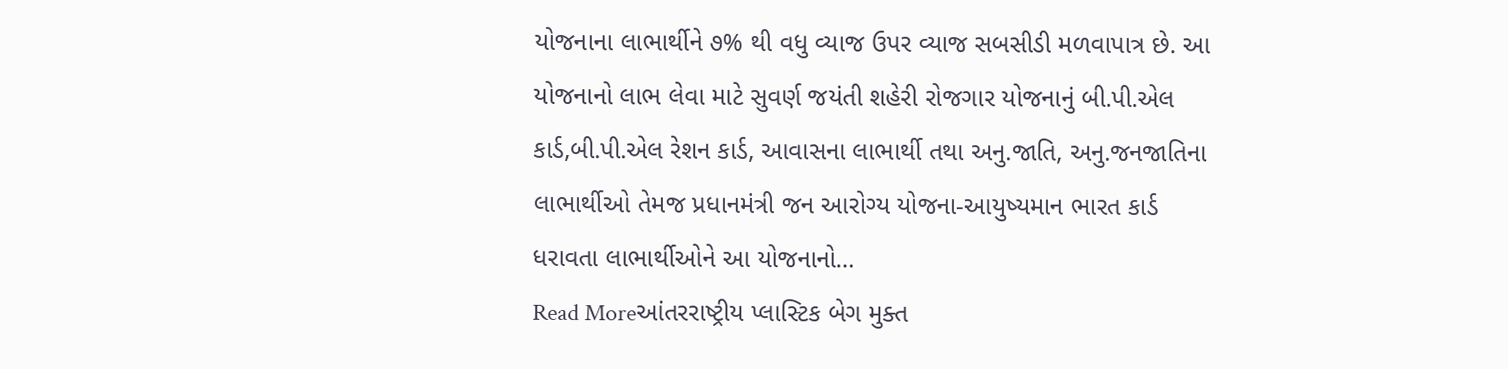યોજનાના લાભાર્થીને ૭% થી વધુ વ્યાજ ઉપર વ્યાજ સબસીડી મળવાપાત્ર છે. આ યોજનાનો લાભ લેવા માટે સુવર્ણ જયંતી શહેરી રોજગાર યોજનાનું બી.પી.એલ કાર્ડ,બી.પી.એલ રેશન કાર્ડ, આવાસના લાભાર્થી તથા અનુ.જાતિ, અનુ.જનજાતિના લાભાર્થીઓ તેમજ પ્રધાનમંત્રી જન આરોગ્ય યોજના-આયુષ્યમાન ભારત કાર્ડ ધરાવતા લાભાર્થીઓને આ યોજનાનો…
Read Moreઆંતરરાષ્ટ્રીય પ્લાસ્ટિક બેગ મુક્ત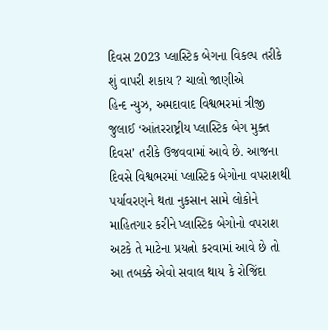દિવસ 2023 પ્લાસ્ટિક બેગના વિકલ્પ તરીકે શું વાપરી શકાય ? ચાલો જાણીએ
હિન્દ ન્યુઝ, અમદાવાદ વિશ્વભરમાં ત્રીજી જુલાઈ ‘આંતરરાષ્ટ્રીય પ્લાસ્ટિક બેગ મુક્ત દિવસ’ તરીકે ઉજવવામાં આવે છે. આજના દિવસે વિશ્વભરમાં પ્લાસ્ટિક બેગોના વપરાશથી પર્યાવરણને થતા નુકસાન સામે લોકોને માહિતગાર કરીને પ્લાસ્ટિક બેગોનો વપરાશ અટકે તે માટેના પ્રયત્નો કરવામાં આવે છે તો આ તબક્કે એવો સવાલ થાય કે રોજિંદા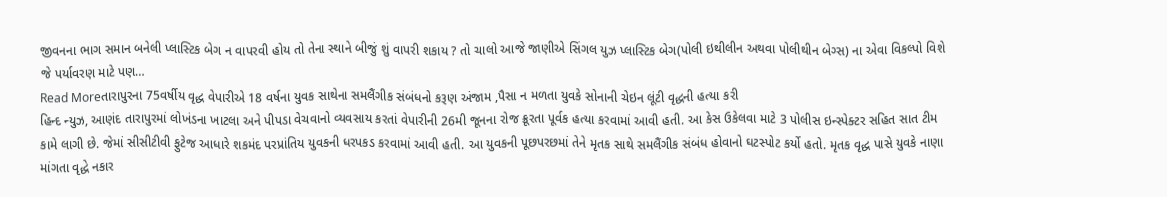જીવનના ભાગ સમાન બનેલી પ્લાસ્ટિક બેગ ન વાપરવી હોય તો તેના સ્થાને બીજું શું વાપરી શકાય ? તો ચાલો આજે જાણીએ સિંગલ યુઝ પ્લાસ્ટિક બેગ(પોલી ઇથીલીન અથવા પોલીથીન બેગ્સ) ના એવા વિકલ્પો વિશે જે પર્યાવરણ માટે પણ…
Read Moreતારાપુરના 75વર્ષીય વૃદ્ધ વેપારીએ 18 વર્ષના યુવક સાથેના સમલૈંગીક સંબંધનો કરૂણ અંજામ ,પૈસા ન મળતા યુવકે સોનાની ચેઇન લૂંટી વૃદ્ધની હત્યા કરી
હિન્દ ન્યુઝ, આણંદ તારાપુરમાં લોખંડના ખાટલા અને પીપડા વેચવાનો વ્યવસાય કરતાં વેપારીની 26મી જૂનના રોજ ક્રૂરતા પૂર્વક હત્યા કરવામાં આવી હતી. આ કેસ ઉકેલવા માટે 3 પોલીસ ઇન્સ્પેક્ટર સહિત સાત ટીમ કામે લાગી છે. જેમાં સીસીટીવી ફુટેજ આધારે શકમંદ પરપ્રાંતિય યુવકની ધરપકડ કરવામાં આવી હતી. આ યુવકની પૂછપરછમાં તેને મૃતક સાથે સમલૈંગીક સંબંધ હોવાનો ઘટસ્પોટ કર્યો હતો. મૃતક વૃદ્ધ પાસે યુવકે નાણા માંગતા વૃદ્ધે નકાર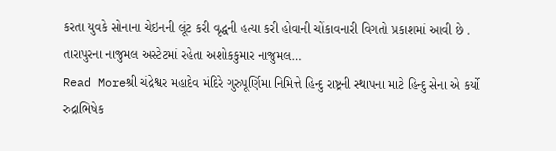કરતા યુવકે સોનાના ચેઇનની લૂંટ કરી વૃદ્ધની હત્યા કરી હોવાની ચોંકાવનારી વિગતો પ્રકાશમાં આવી છે . તારાપુરના નાજુમલ અસ્ટેટમાં રહેતા અશોકકુમાર નાજુમલ…
Read Moreશ્રી ચંદ્રેશ્વર મહાદેવ મંદિરે ગુરુપૂર્ણિમા નિમિત્તે હિન્દુ રાષ્ટ્રની સ્થાપના માટે હિન્દુ સેના એ કર્યો રુદ્રાભિષેક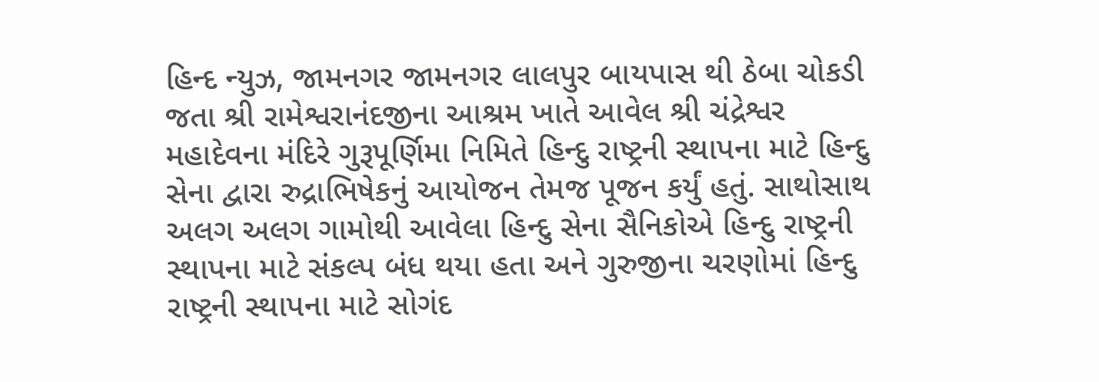હિન્દ ન્યુઝ, જામનગર જામનગર લાલપુર બાયપાસ થી ઠેબા ચોકડી જતા શ્રી રામેશ્વરાનંદજીના આશ્રમ ખાતે આવેલ શ્રી ચંદ્રેશ્વર મહાદેવના મંદિરે ગુરૂપૂર્ણિમા નિમિતે હિન્દુ રાષ્ટ્રની સ્થાપના માટે હિન્દુ સેના દ્વારા રુદ્રાભિષેકનું આયોજન તેમજ પૂજન કર્યું હતું. સાથોસાથ અલગ અલગ ગામોથી આવેલા હિન્દુ સેના સૈનિકોએ હિન્દુ રાષ્ટ્રની સ્થાપના માટે સંકલ્પ બંધ થયા હતા અને ગુરુજીના ચરણોમાં હિન્દુ રાષ્ટ્રની સ્થાપના માટે સોગંદ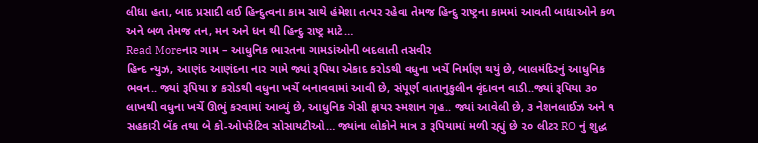લીધા હતા, બાદ પ્રસાદી લઈ હિન્દુત્વના કામ સાથે હંમેશા તત્પર રહેવા તેમજ હિન્દુ રાષ્ટ્રના કામમાં આવતી બાધાઓને કળ અને બળ તેમજ તન, મન અને ધન થી હિન્દુ રાષ્ટ્ર માટે…
Read Moreનાર ગામ – આધુનિક ભારતના ગામડાંઓની બદલાતી તસવીર
હિન્દ ન્યુઝ, આણંદ આણંદના નાર ગામે જ્યાં રૂપિયા એકાદ કરોડથી વધુના ખર્ચે નિર્માણ થયું છે, બાલમંદિરનું આધુનિક ભવન.. જ્યાં રૂપિયા ૪ કરોડથી વધુના ખર્ચે બનાવવામાં આવી છે, સંપૂર્ણ વાતાનુકુલીન વૃંદાવન વાડી..જ્યાં રૂપિયા ૩૦ લાખથી વધુના ખર્ચે ઊભું કરવામાં આવ્યું છે, આધુનિક ગેસી ફાયર સ્મશાન ગૃહ.. જ્યાં આવેલી છે, ૩ નેશનલાઈઝ અને ૧ સહકારી બેંક તથા બે કો-ઓપરેટિવ સોસાયટીઓ… જ્યાંના લોકોને માત્ર ૩ રૂપિયામાં મળી રહ્યું છે ૨૦ લીટર RO નું શુદ્ધ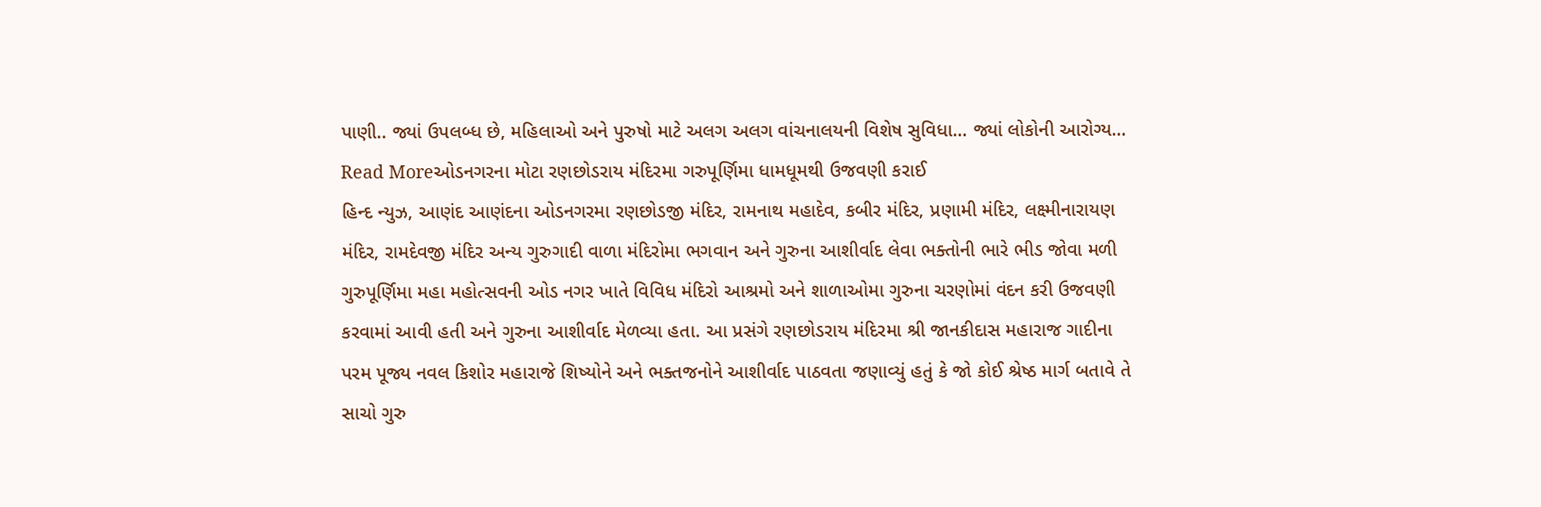પાણી.. જ્યાં ઉપલબ્ધ છે, મહિલાઓ અને પુરુષો માટે અલગ અલગ વાંચનાલયની વિશેષ સુવિધા… જ્યાં લોકોની આરોગ્ય…
Read Moreઓડનગરના મોટા રણછોડરાય મંદિરમા ગરુપૂર્ણિમા ધામધૂમથી ઉજવણી કરાઈ
હિન્દ ન્યુઝ, આણંદ આણંદના ઓડનગરમા રણછોડજી મંદિર, રામનાથ મહાદેવ, કબીર મંદિર, પ્રણામી મંદિર, લક્ષ્મીનારાયણ મંદિર, રામદેવજી મંદિર અન્ય ગુરુગાદી વાળા મંદિરોમા ભગવાન અને ગુરુના આશીર્વાદ લેવા ભક્તોની ભારે ભીડ જોવા મળી ગુરુપૂર્ણિમા મહા મહોત્સવની ઓડ નગર ખાતે વિવિધ મંદિરો આશ્રમો અને શાળાઓમા ગુરુના ચરણોમાં વંદન કરી ઉજવણી કરવામાં આવી હતી અને ગુરુના આશીર્વાદ મેળવ્યા હતા. આ પ્રસંગે રણછોડરાય મંદિરમા શ્રી જાનકીદાસ મહારાજ ગાદીના પરમ પૂજ્ય નવલ કિશોર મહારાજે શિષ્યોને અને ભક્તજનોને આશીર્વાદ પાઠવતા જણાવ્યું હતું કે જો કોઈ શ્રેષ્ઠ માર્ગ બતાવે તે સાચો ગુરુ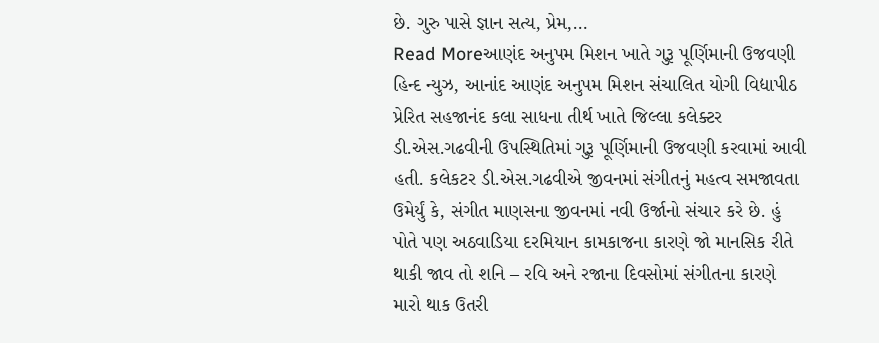છે. ગુરુ પાસે જ્ઞાન સત્ય, પ્રેમ,…
Read Moreઆણંદ અનુપમ મિશન ખાતે ગુરૂ પૂર્ણિમાની ઉજવણી
હિન્દ ન્યુઝ, આનાંદ આણંદ અનુપમ મિશન સંચાલિત યોગી વિદ્યાપીઠ પ્રેરિત સહજાનંદ કલા સાધના તીર્થ ખાતે જિલ્લા કલેક્ટર ડી.એસ.ગઢવીની ઉપસ્થિતિમાં ગુરૂ પૂર્ણિમાની ઉજવણી કરવામાં આવી હતી. કલેકટર ડી.એસ.ગઢવીએ જીવનમાં સંગીતનું મહત્વ સમજાવતા ઉમેર્યું કે, સંગીત માણસના જીવનમાં નવી ઉર્જાનો સંચાર કરે છે. હું પોતે પણ અઠવાડિયા દરમિયાન કામકાજના કારણે જો માનસિક રીતે થાકી જાવ તો શનિ – રવિ અને રજાના દિવસોમાં સંગીતના કારણે મારો થાક ઉતરી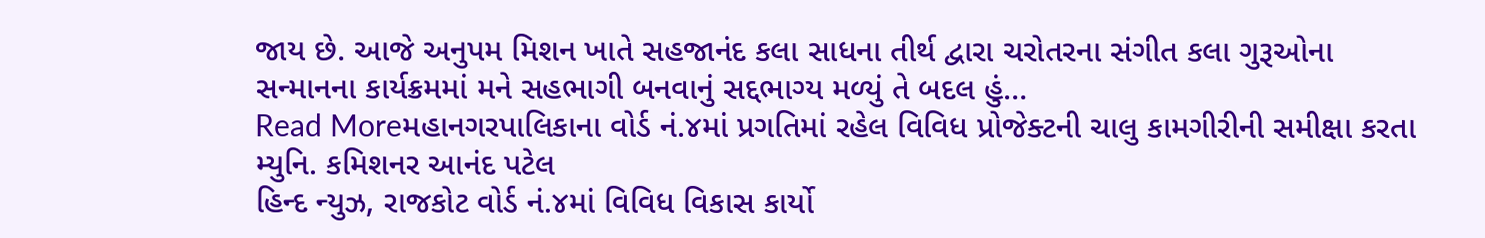જાય છે. આજે અનુપમ મિશન ખાતે સહજાનંદ કલા સાધના તીર્થ દ્વારા ચરોતરના સંગીત કલા ગુરૂઓના સન્માનના કાર્યક્રમમાં મને સહભાગી બનવાનું સદ્દભાગ્ય મળ્યું તે બદલ હું…
Read Moreમહાનગરપાલિકાના વોર્ડ નં.૪માં પ્રગતિમાં રહેલ વિવિધ પ્રોજેક્ટની ચાલુ કામગીરીની સમીક્ષા કરતા મ્યુનિ. કમિશનર આનંદ પટેલ
હિન્દ ન્યુઝ, રાજકોટ વોર્ડ નં.૪માં વિવિધ વિકાસ કાર્યો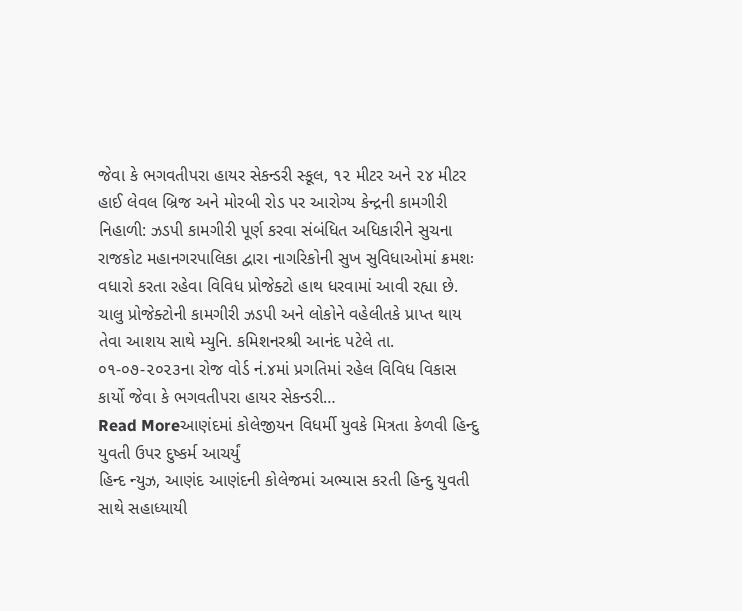જેવા કે ભગવતીપરા હાયર સેકન્ડરી સ્કૂલ, ૧૨ મીટર અને ૨૪ મીટર હાઈ લેવલ બ્રિજ અને મોરબી રોડ પર આરોગ્ય કેન્દ્રની કામગીરી નિહાળી: ઝડપી કામગીરી પૂર્ણ કરવા સંબંધિત અધિકારીને સુચના રાજકોટ મહાનગરપાલિકા દ્વારા નાગરિકોની સુખ સુવિધાઓમાં ક્રમશઃ વધારો કરતા રહેવા વિવિધ પ્રોજેક્ટો હાથ ધરવામાં આવી રહ્યા છે. ચાલુ પ્રોજેક્ટોની કામગીરી ઝડપી અને લોકોને વહેલીતકે પ્રાપ્ત થાય તેવા આશય સાથે મ્યુનિ. કમિશનરશ્રી આનંદ પટેલે તા. ૦૧-૦૭-૨૦૨૩ના રોજ વોર્ડ નં.૪માં પ્રગતિમાં રહેલ વિવિધ વિકાસ કાર્યો જેવા કે ભગવતીપરા હાયર સેકન્ડરી…
Read Moreઆણંદમાં કોલેજીયન વિધર્મી યુવકે મિત્રતા કેળવી હિન્દુ યુવતી ઉપર દુષ્કર્મ આચર્યું
હિન્દ ન્યુઝ, આણંદ આણંદની કોલેજમાં અભ્યાસ કરતી હિન્દુ યુવતી સાથે સહાધ્યાયી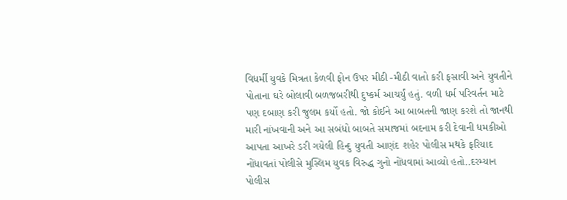વિધર્મી યુવકે મિત્રતા કેળવી ફોન ઉપર મીઠી -મીઠી વાતો કરી ફસાવી અને યુવતીને પોતાના ઘરે બોલાવી બળજબરીથી દુષ્કર્મ આચર્યું હતું. વળી ધર્મ પરિવર્તન માટે પણ દબાણ કરી જુલમ કર્યો હતો. જો કોઈને આ બાબતની જાણ કરશે તો જાનથી મારી નાંખવાની અને આ સબંધો બાબતે સમાજમાં બદનામ કરી દેવાની ધમકીઓ આપતા આખરે ડરી ગયેલી હિન્દુ યુવતી આણંદ શહેર પોલીસ મથકે ફરિયાદ નોંધાવતાં પોલીસે મુસ્લિમ યુવક વિરુદ્ધ ગુનો નોંધવામાં આવ્યો હતો..દરમ્યાન પોલીસ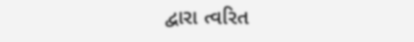દ્વારા ત્વરિત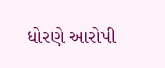ધોરણે આરોપી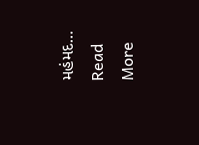મહંમદ…
Read More